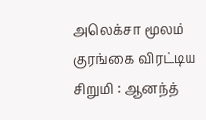அலெக்சா மூலம் குரங்கை விரட்டிய சிறுமி : ஆனந்த்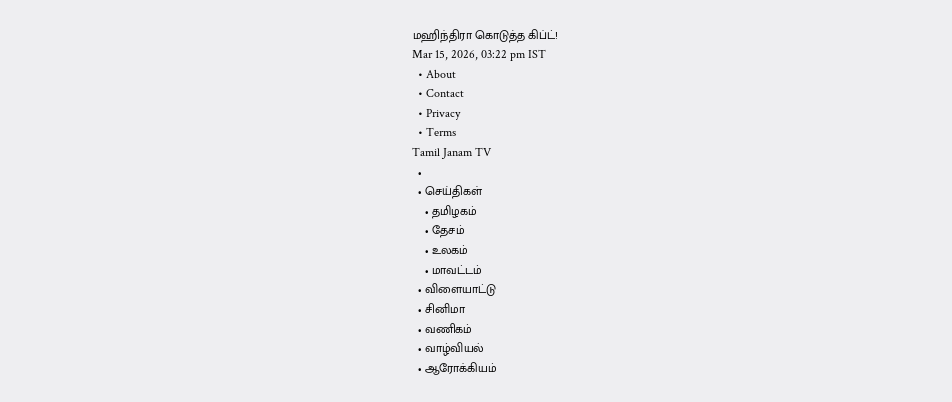மஹிந்திரா கொடுத்த கிப்ட்!
Mar 15, 2026, 03:22 pm IST
  • About
  • Contact
  • Privacy
  • Terms
Tamil Janam TV
  •
  • செய்திகள்
    • தமிழகம்
    • தேசம்
    • உலகம்
    • மாவட்டம்
  • விளையாட்டு
  • சினிமா
  • வணிகம்
  • வாழ்வியல்
  • ஆரோக்கியம்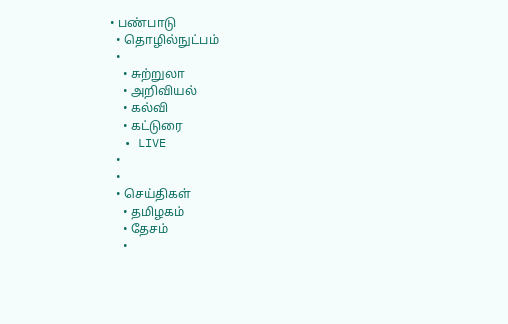• பண்பாடு
  • தொழில்நுட்பம்
  •
    • சுற்றுலா
    • அறிவியல்
    • கல்வி
    • கட்டுரை
  • LIVE
  •
  •
  • செய்திகள்
    • தமிழகம்
    • தேசம்
    •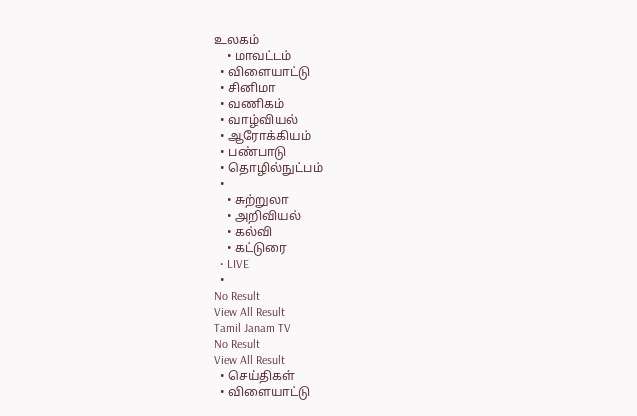உலகம்
    • மாவட்டம்
  • விளையாட்டு
  • சினிமா
  • வணிகம்
  • வாழ்வியல்
  • ஆரோக்கியம்
  • பண்பாடு
  • தொழில்நுட்பம்
  •
    • சுற்றுலா
    • அறிவியல்
    • கல்வி
    • கட்டுரை
  • LIVE
  •
No Result
View All Result
Tamil Janam TV
No Result
View All Result
  • செய்திகள்
  • விளையாட்டு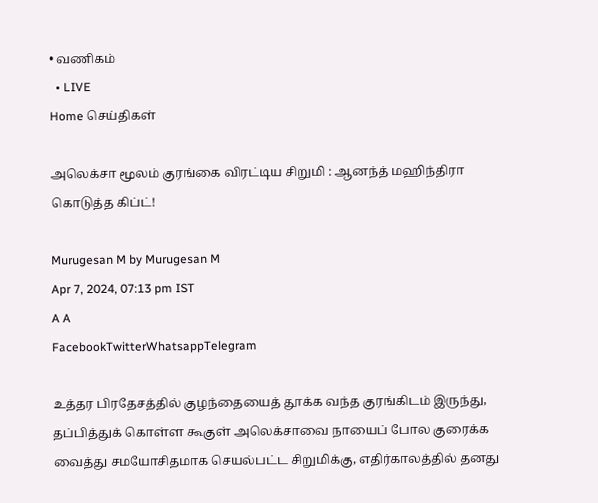• வணிகம்
  • LIVE
Home செய்திகள்

அலெக்சா மூலம் குரங்கை விரட்டிய சிறுமி : ஆனந்த் மஹிந்திரா கொடுத்த கிப்ட்!

Murugesan M by Murugesan M
Apr 7, 2024, 07:13 pm IST
A A
FacebookTwitterWhatsappTelegram

உத்தர பிரதேசத்தில் குழந்தையைத் தூக்க வந்த குரங்கிடம் இருந்து, தப்பித்துக் கொள்ள கூகுள் அலெக்சாவை நாயைப் போல குரைக்க வைத்து சமயோசிதமாக செயல்பட்ட சிறுமிக்கு, எதிர்காலத்தில் தனது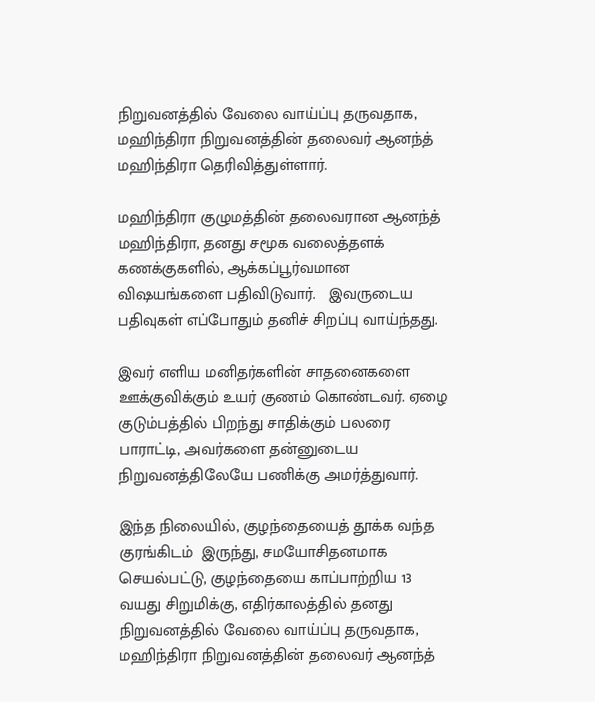நிறுவனத்தில் வேலை வாய்ப்பு தருவதாக, மஹிந்திரா நிறுவனத்தின் தலைவர் ஆனந்த் மஹிந்திரா தெரிவித்துள்ளார்.

மஹிந்திரா குழுமத்தின் தலைவரான ஆனந்த் மஹிந்திரா, தனது சமூக வலைத்தளக் கணக்குகளில், ஆக்கப்பூர்வமான விஷயங்களை பதிவிடுவார்.   இவருடைய பதிவுகள் எப்போதும் தனிச் சிறப்பு வாய்ந்தது.

இவர் எளிய மனிதர்களின் சாதனைகளை ஊக்குவிக்கும் உயர் குணம் கொண்டவர். ஏழை குடும்பத்தில் பிறந்து சாதிக்கும் பலரை பாராட்டி, அவர்களை தன்னுடைய நிறுவனத்திலேயே பணிக்கு அமர்த்துவார்.

இந்த நிலையில், குழந்தையைத் தூக்க வந்த குரங்கிடம்  இருந்து, சமயோசிதனமாக செயல்பட்டு, குழந்தையை காப்பாற்றிய 13 வயது சிறுமிக்கு, எதிர்காலத்தில் தனது நிறுவனத்தில் வேலை வாய்ப்பு தருவதாக, மஹிந்திரா நிறுவனத்தின் தலைவர் ஆனந்த்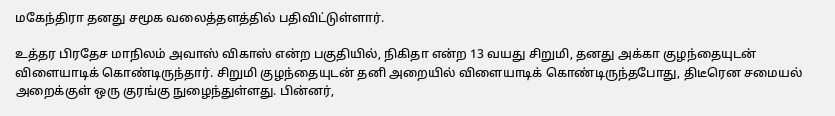மகேந்திரா தனது சமூக வலைத்தளத்தில் பதிவிட்டுள்ளார்.

உத்தர பிரதேச மாநிலம் அவாஸ் விகாஸ் என்ற பகுதியில், நிகிதா என்ற 13 வயது சிறுமி, தனது அக்கா குழந்தையுடன் விளையாடிக் கொண்டிருந்தார். சிறுமி குழந்தையுடன் தனி அறையில் விளையாடிக் கொண்டிருந்தபோது, திடீரென சமையல் அறைக்குள் ஒரு குரங்கு நுழைந்துள்ளது. பின்னர்,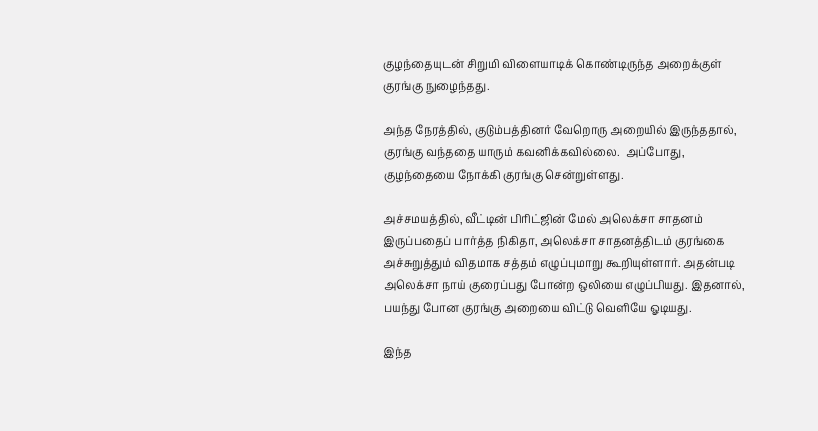குழந்தையுடன் சிறுமி விளையாடிக் கொண்டிருந்த அறைக்குள் குரங்கு நுழைந்தது.

அந்த நேரத்தில், குடும்பத்தினர் வேறொரு அறையில் இருந்ததால், குரங்கு வந்ததை யாரும் கவனிக்கவில்லை.  அப்போது, குழந்தையை நோக்கி குரங்கு சென்றுள்ளது.

அச்சமயத்தில், வீட்டின் பிரிட்ஜின் மேல் அலெக்சா சாதனம் இருப்பதைப் பார்த்த நிகிதா, அலெக்சா சாதனத்திடம் குரங்கை அச்சுறுத்தும் விதமாக சத்தம் எழுப்புமாறு கூறியுள்ளார். அதன்படி அலெக்சா நாய் குரைப்பது போன்ற ஒலியை எழுப்பியது. இதனால், பயந்து போன குரங்கு அறையை விட்டு வெளியே ஓடியது.

இந்த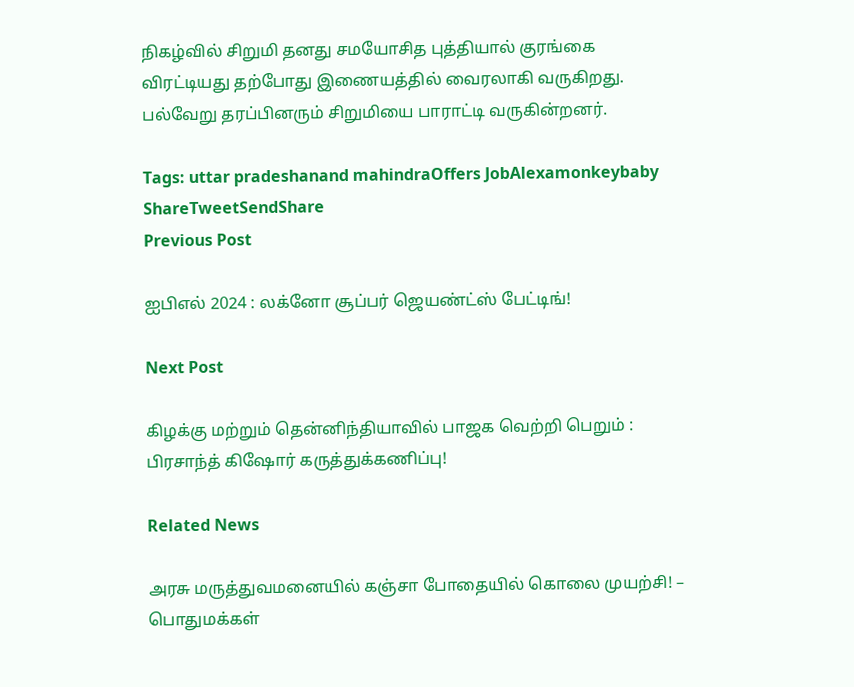நிகழ்வில் சிறுமி தனது சமயோசித புத்தியால் குரங்கை விரட்டியது தற்போது இணையத்தில் வைரலாகி வருகிறது. பல்வேறு தரப்பினரும் சிறுமியை பாராட்டி வருகின்றனர்.

Tags: uttar pradeshanand mahindraOffers JobAlexamonkeybaby
ShareTweetSendShare
Previous Post

ஐபிஎல் 2024 : லக்னோ சூப்பர் ஜெயண்ட்ஸ் பேட்டிங்!

Next Post

கிழக்கு மற்றும் தென்னிந்தியாவில் பாஜக வெற்றி பெறும் : பிரசாந்த் கிஷோர் கருத்துக்கணிப்பு!

Related News

அரசு மருத்துவமனையில் கஞ்சா போதையில் கொலை முயற்சி! – பொதுமக்கள்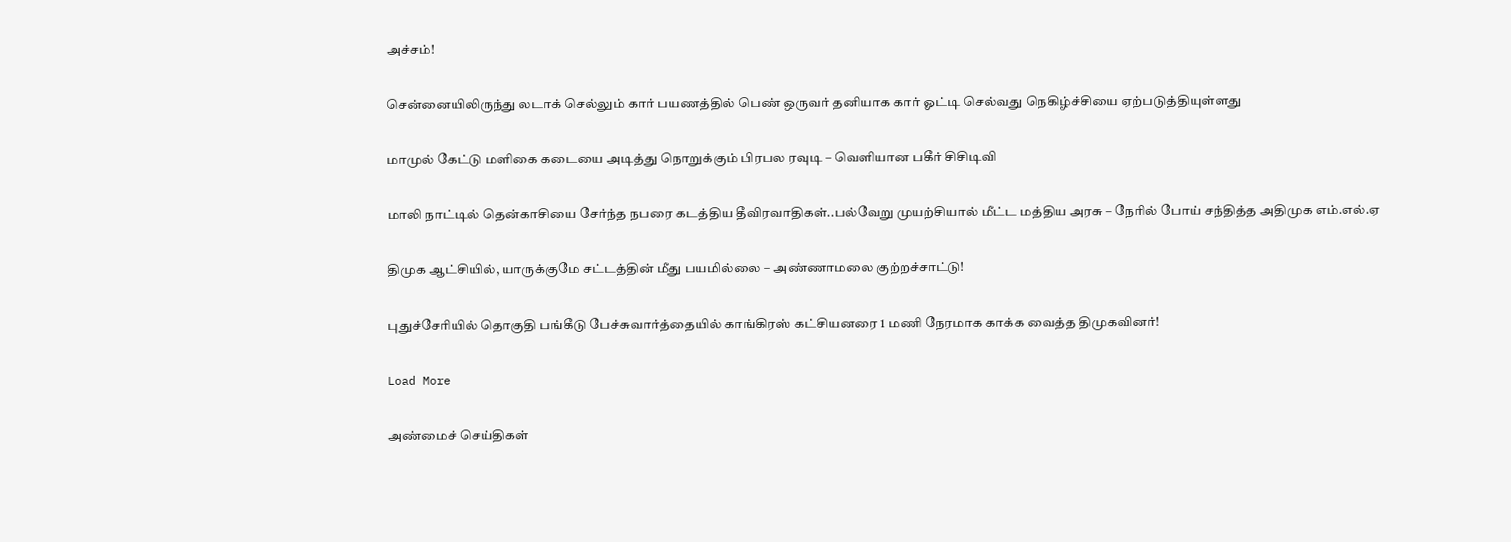அச்சம்!

சென்னையிலிருந்து லடாக் செல்லும் கார் பயணத்தில் பெண் ஒருவர் தனியாக கார் ஓட்டி செல்வது நெகிழ்ச்சியை ஏற்படுத்தியுள்ளது

மாமுல் கேட்டு மளிகை கடையை அடித்து நொறுக்கும் பிரபல ரவுடி – வெளியான பகீர் சிசிடிவி

மாலி நாட்டில் தென்காசியை சேர்ந்த நபரை கடத்திய தீவிரவாதிகள்..பல்வேறு முயற்சியால் மீட்ட மத்திய அரசு – நேரில் போய் சந்தித்த அதிமுக எம்.எல்.ஏ

திமுக ஆட்சியில், யாருக்குமே சட்டத்தின் மீது பயமில்லை – அண்ணாமலை குற்றச்சாட்டு!

புதுச்சேரியில் தொகுதி பங்கீடு பேச்சுவார்த்தையில் காங்கிரஸ் கட்சியனரை 1 மணி நேரமாக காக்க வைத்த திமுகவினர்!

Load More

அண்மைச் செய்திகள்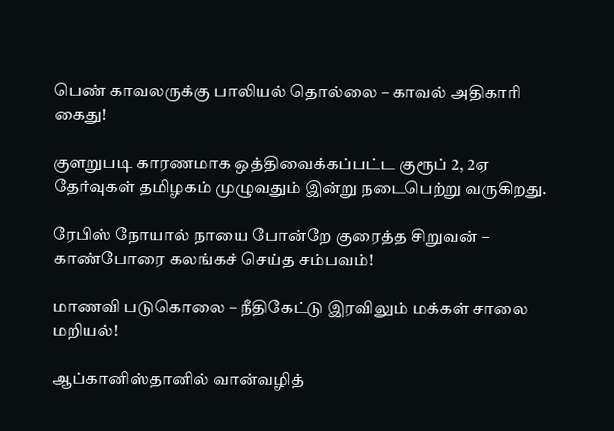பெண் காவலருக்கு பாலியல் தொல்லை – காவல் அதிகாரி கைது!

குளறுபடி காரணமாக ஒத்திவைக்கப்பட்ட குரூப் 2, 2ஏ தேர்வுகள் தமிழகம் முழுவதும் இன்று நடைபெற்று வருகிறது.

ரேபிஸ் நோயால் நாயை போன்றே குரைத்த சிறுவன் – காண்போரை கலங்கச் செய்த சம்பவம்!

மாணவி படுகொலை – நீதிகேட்டு இரவிலும் மக்கள் சாலை மறியல்!

ஆப்கானிஸ்தானில் வான்வழித்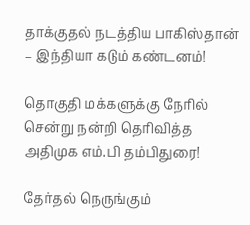தாக்குதல் நடத்திய பாகிஸ்தான் – இந்தியா கடும் கண்டனம்!

தொகுதி மக்களுக்கு நேரில் சென்று நன்றி தெரிவித்த அதிமுக எம்.பி தம்பிதுரை!

தேர்தல் நெருங்கும்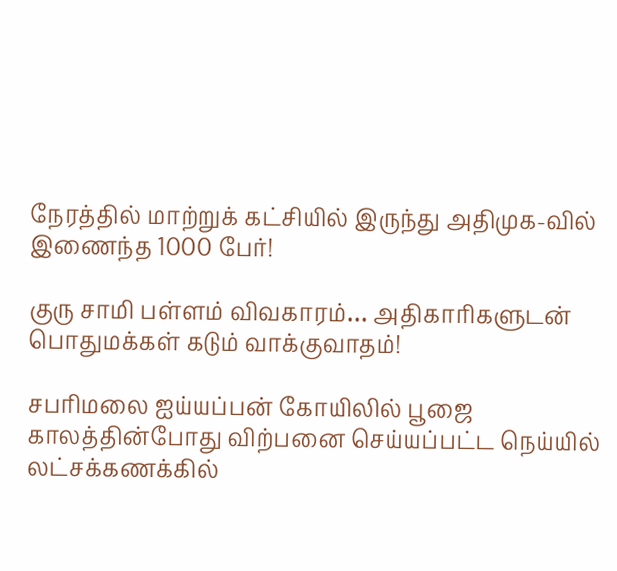நேரத்தில் மாற்றுக் கட்சியில் இருந்து அதிமுக-வில் இணைந்த 1000 பேர்!

குரு சாமி பள்ளம் விவகாரம்… அதிகாரிகளுடன் பொதுமக்கள் கடும் வாக்குவாதம்!

சபரிமலை ஐய்யப்பன் கோயிலில் பூஜை காலத்தின்போது விற்பனை செய்யப்பட்ட நெய்யில் லட்சக்கணக்கில்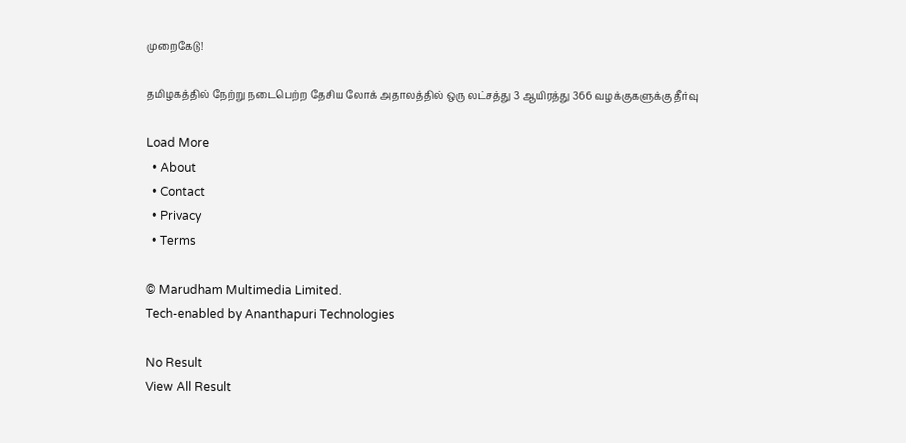முறைகேடு!

தமிழகத்தில் நேற்று நடைபெற்ற தேசிய லோக் அதாலத்தில் ஒரு லட்சத்து 3 ஆயிரத்து 366 வழக்குகளுக்கு தீர்வு

Load More
  • About
  • Contact
  • Privacy
  • Terms

© Marudham Multimedia Limited.
Tech-enabled by Ananthapuri Technologies

No Result
View All Result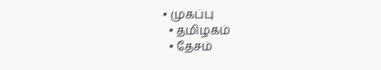• முகப்பு
  • தமிழகம்
  • தேசம்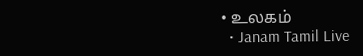• உலகம்
  • Janam Tamil Live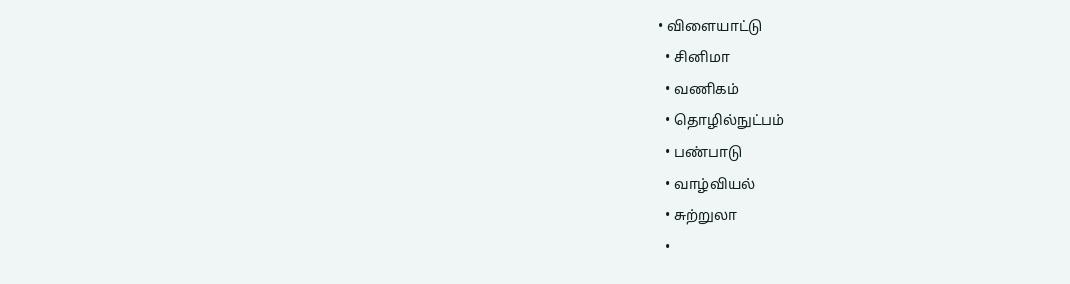• விளையாட்டு
  • சினிமா
  • வணிகம்
  • தொழில்நுட்பம்
  • பண்பாடு
  • வாழ்வியல்
  • சுற்றுலா
  •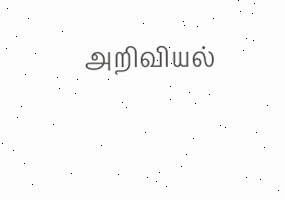அறிவியல்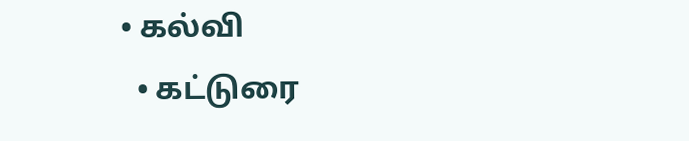• கல்வி
  • கட்டுரை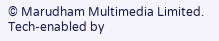© Marudham Multimedia Limited.
Tech-enabled by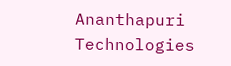Ananthapuri Technologies